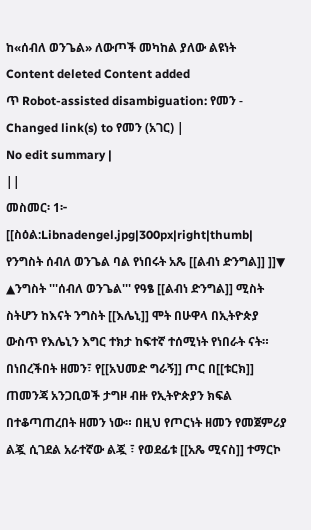ከ«ሰብለ ወንጌል» ለውጦች መካከል ያለው ልዩነት
Content deleted Content added
ጥ Robot-assisted disambiguation: የመን - Changed link(s) to የመን (አገር) |
No edit summary |
||
መስመር፡ 1፦
[[ስዕል:Libnadengel.jpg|300px|right|thumb| የንግስት ሰብለ ወንጌል ባል የነበሩት አጼ [[ልብነ ድንግል]] ]]▼
▲ንግስት '''ሰብለ ወንጌል''' የዓፄ [[ልብነ ድንግል]] ሚስት ስትሆን ከእናት ንግስት [[እሌኒ]] ሞት በሁዋላ በኢትዮጵያ ውስጥ የእሌኒን እግር ተክታ ከፍተኛ ተሰሚነት የነበራት ናት። በነበረችበት ዘመን፣ የ[[አህመድ ግራኝ]] ጦር በ[[ቱርክ]] ጠመንጃ አንጋቢወች ታግዞ ብዙ የኢትዮጵያን ክፍል በተቆጣጠረበት ዘመን ነው። በዚህ የጦርነት ዘመን የመጀምሪያ ልጇ ሲገደል አራተኛው ልጇ ፣ የወደፊቱ [[አጼ ሚናስ]] ተማርኮ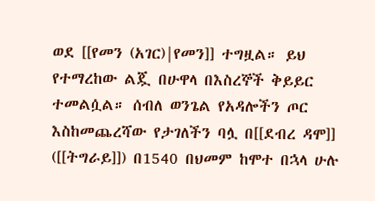ወደ [[የመን (አገር)|የመን]] ተግዟል። ይህ የተማረከው ልጇ በሁዋላ በእስረኞች ቅይይር ተመልሷል። ሰብለ ወንጌል የአዳሎችን ጦር እስከመጨረሻው የታገለችን ባሏ በ[[ደብረ ዳሞ]] ([[ትግራይ]]) በ1540 በህመም ከሞተ በኋላ ሁሉ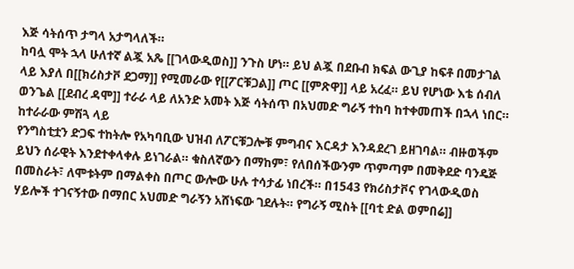እጅ ሳትሰጥ ታግላ አታግላለች።
ከባሏ ሞት ኋላ ሁለተኛ ልጇ አጼ [[ገላውዲወስ]] ንጉስ ሆነ። ይህ ልጇ በደቡብ ክፍል ውጊያ ከፍቶ በመታገል ላይ እያለ በ[[ክሪስታቮ ደጋማ]] የሚመራው የ[[ፖርቹጋል]] ጦር [[ምጽዋ]] ላይ አረፈ። ይህ የሆነው እቴ ሰብለ ወንጌል [[ደብረ ዳሞ]] ተራራ ላይ ለአንድ አመት እጅ ሳትሰጥ በአህመድ ግራኝ ተከባ ከተቀመጠች በኋላ ነበር። ከተራራው ምሽጓ ላይ
የንግስቲቷን ድጋፍ ተከትሎ የአካባቢው ህዝብ ለፖርቹጋሎቹ ምግብና እርዳታ እንዳደረገ ይዘገባል። ብዙወችም ይህን ሰራዊት እንደተቀላቀሉ ይነገራል። ቁስለኛውን በማከም፣ የለበሰችውንም ጥምጣም በመቅደድ ባንዴጅ በመስራት፣ ለሞቱትም በማልቀስ በጦር ውሎው ሁሉ ተሳታፊ ነበረች። በ1543 የክሪስታቮና የገላውዲወስ ሃይሎች ተገናኝተው በማበር አህመድ ግራኝን አሸነፍው ገደሉት። የግራኝ ሚስት [[ባቲ ድል ወምበሬ]]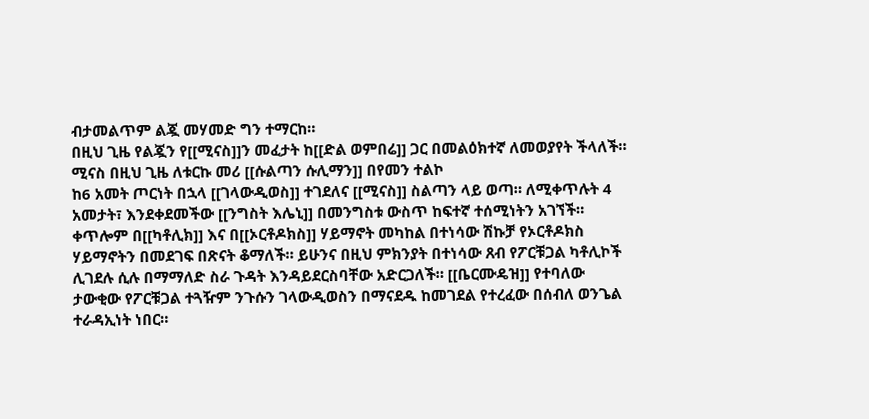ብታመልጥም ልጇ መሃመድ ግን ተማርከ።
በዚህ ጊዜ የልጇን የ[[ሚናስ]]ን መፈታት ከ[[ድል ወምበሬ]] ጋር በመልዕክተኛ ለመወያየት ችላለች። ሚናስ በዚህ ጊዜ ለቱርኩ መሪ [[ሱልጣን ሱሊማን]] በየመን ተልኮ
ከ6 አመት ጦርነት በኋላ [[ገላውዲወስ]] ተገደለና [[ሚናስ]] ስልጣን ላይ ወጣ። ለሚቀጥሉት 4 አመታት፣ እንደቀደመችው [[ንግስት እሌኒ]] በመንግስቱ ውስጥ ከፍተኛ ተሰሚነትን አገኘች። ቀጥሎም በ[[ካቶሊክ]] እና በ[[ኦርቶዶክስ]] ሃይማኖት መካከል በተነሳው ሽኩቻ የኦርቶዶክስ ሃይማኖትን በመደገፍ በጽናት ቆማለች። ይሁንና በዚህ ምክንያት በተነሳው ጸብ የፖርቹጋል ካቶሊኮች ሊገደሉ ሲሉ በማማለድ ስራ ጉዳት እንዳይደርስባቸው አድርጋለች። [[ቤርሙዴዝ]] የተባለው ታውቂው የፖርቹጋል ተጓዥም ንጉሱን ገላውዲወስን በማናደዱ ከመገደል የተረፈው በሰብለ ወንጌል ተራዳኢነት ነበር።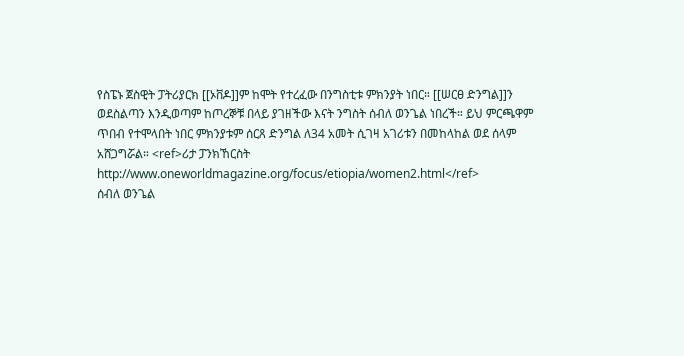የስፔኑ ጀስዊት ፓትሪያርክ [[ኦቨዶ]]ም ከሞት የተረፈው በንግስቲቱ ምክንያት ነበር። [[ሠርፀ ድንግል]]ን ወደስልጣን እንዲወጣም ከጦረኞቹ በላይ ያገዘችው እናት ንግስት ሰብለ ወንጌል ነበረች። ይህ ምርጫዋም ጥበብ የተሞላበት ነበር ምክንያቱም ሰርጸ ድንግል ለ34 አመት ሲገዛ አገሪቱን በመከላከል ወደ ሰላም አሸጋግሯል። <ref>ሪታ ፓንክኸርስት http://www.oneworldmagazine.org/focus/etiopia/women2.html</ref>
ሰብለ ወንጌል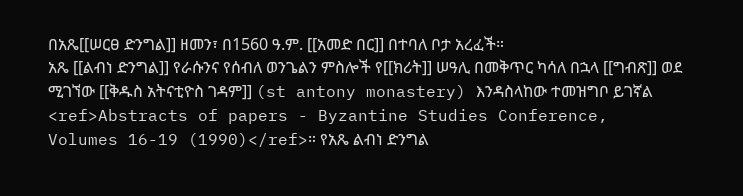በአጼ[[ሠርፀ ድንግል]] ዘመን፣ በ1560 ዓ.ም. [[አመድ በር]] በተባለ ቦታ አረፈች።
አጼ [[ልብነ ድንግል]] የራሱንና የሰብለ ወንጌልን ምስሎች የ[[ክሪት]] ሠዓሊ በመቅጥር ካሳለ በኋላ [[ግብጽ]] ወደ ሚገኘው [[ቅዱስ አትናቲዮስ ገዳም]] (st antony monastery) እንዳስላከው ተመዝግቦ ይገኛል <ref>Abstracts of papers - Byzantine Studies Conference, Volumes 16-19 (1990)</ref>። የአጼ ልብነ ድንግል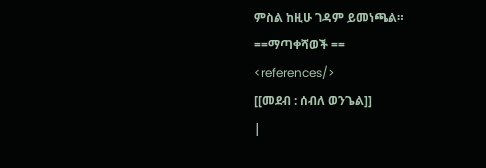ምስል ከዚሁ ገዳም ይመነጫል።
==ማጣቀሻወች ==
<references/>
[[መደብ : ሰብለ ወንጌል]]
|